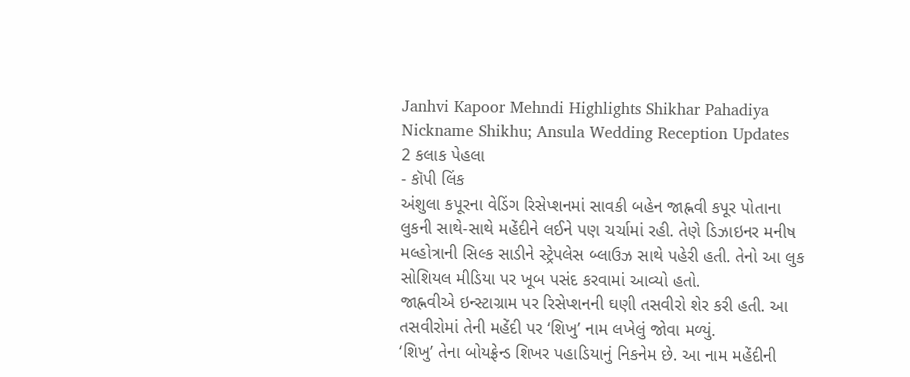Janhvi Kapoor Mehndi Highlights Shikhar Pahadiya Nickname Shikhu; Ansula Wedding Reception Updates
2 કલાક પેહલા
- કૉપી લિંક
અંશુલા કપૂરના વેડિંગ રિસેપ્શનમાં સાવકી બહેન જાહ્નવી કપૂર પોતાના લુકની સાથે-સાથે મહેંદીને લઈને પણ ચર્ચામાં રહી. તેણે ડિઝાઇનર મનીષ મલ્હોત્રાની સિલ્ક સાડીને સ્ટ્રેપલેસ બ્લાઉઝ સાથે પહેરી હતી. તેનો આ લુક સોશિયલ મીડિયા પર ખૂબ પસંદ કરવામાં આવ્યો હતો.
જાહ્નવીએ ઇન્સ્ટાગ્રામ પર રિસેપ્શનની ઘણી તસવીરો શેર કરી હતી. આ તસવીરોમાં તેની મહેંદી પર ‘શિખુ’ નામ લખેલું જોવા મળ્યું.
‘શિખુ’ તેના બોયફ્રેન્ડ શિખર પહાડિયાનું નિકનેમ છે. આ નામ મહેંદીની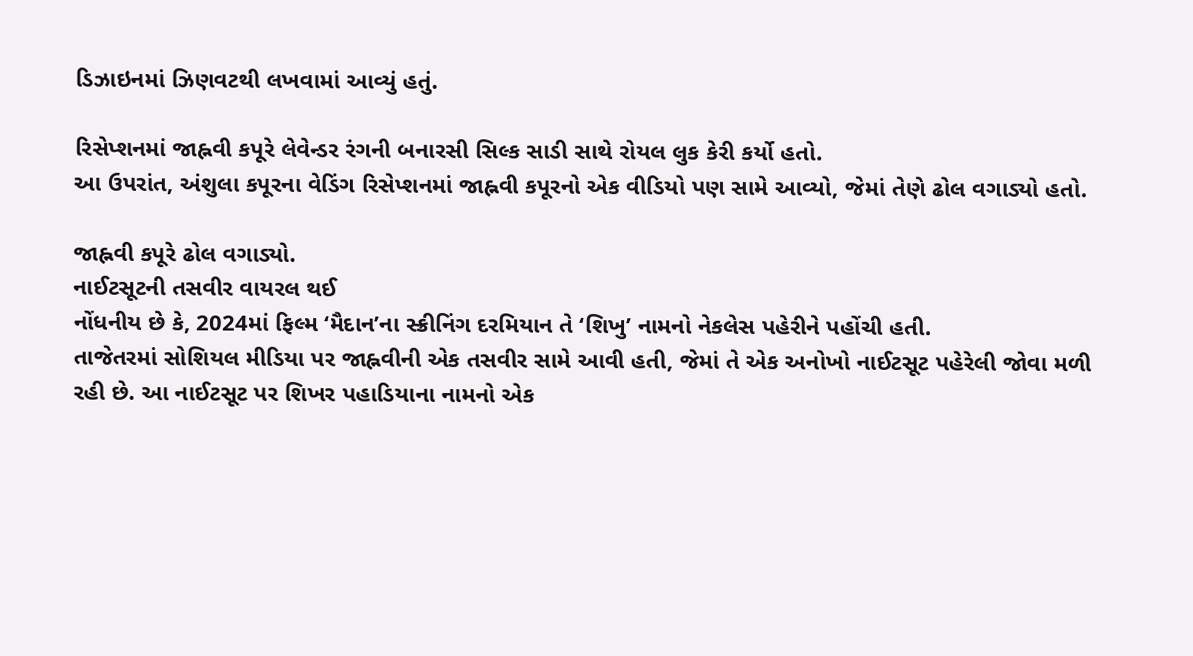ડિઝાઇનમાં ઝિણવટથી લખવામાં આવ્યું હતું.

રિસેપ્શનમાં જાહ્નવી કપૂરે લેવેન્ડર રંગની બનારસી સિલ્ક સાડી સાથે રોયલ લુક કેરી કર્યો હતો.
આ ઉપરાંત, અંશુલા કપૂરના વેડિંગ રિસેપ્શનમાં જાહ્નવી કપૂરનો એક વીડિયો પણ સામે આવ્યો, જેમાં તેણે ઢોલ વગાડ્યો હતો.

જાહ્નવી કપૂરે ઢોલ વગાડ્યો.
નાઈટસૂટની તસવીર વાયરલ થઈ
નોંધનીય છે કે, 2024માં ફિલ્મ ‘મૈદાન’ના સ્ક્રીનિંગ દરમિયાન તે ‘શિખુ’ નામનો નેકલેસ પહેરીને પહોંચી હતી.
તાજેતરમાં સોશિયલ મીડિયા પર જાહ્નવીની એક તસવીર સામે આવી હતી, જેમાં તે એક અનોખો નાઈટસૂટ પહેરેલી જોવા મળી રહી છે. આ નાઈટસૂટ પર શિખર પહાડિયાના નામનો એક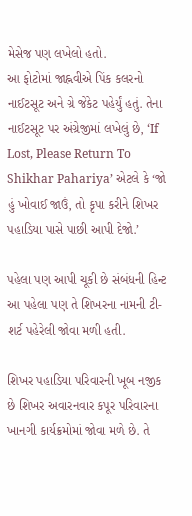મેસેજ પણ લખેલો હતો.
આ ફોટોમાં જાહ્નવીએ પિંક કલરનો નાઈટસૂટ અને ગ્રે જેકેટ પહેર્યું હતું. તેના નાઈટસૂટ પર અંગ્રેજીમાં લખેલું છે, ‘If Lost, Please Return To Shikhar Pahariya’ એટલે કે ‘જો હું ખોવાઈ જાઉં, તો કૃપા કરીને શિખર પહાડિયા પાસે પાછી આપી દેજો.’

પહેલા પણ આપી ચૂકી છે સંબંધની હિન્ટ આ પહેલા પણ તે શિખરના નામની ટી-શર્ટ પહેરેલી જોવા મળી હતી.

શિખર પહાડિયા પરિવારની ખૂબ નજીક છે શિખર અવારનવાર કપૂર પરિવારના ખાનગી કાર્યક્રમોમાં જોવા મળે છે. તે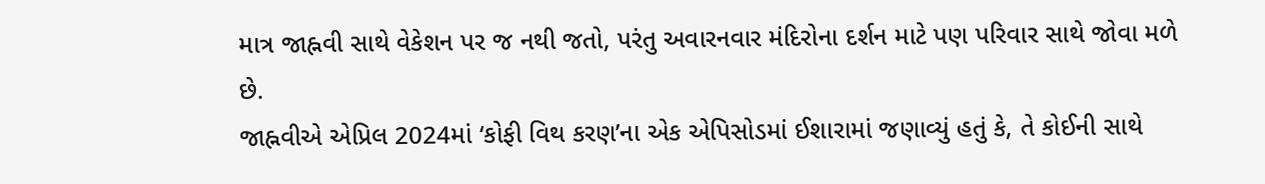માત્ર જાહ્નવી સાથે વેકેશન પર જ નથી જતો, પરંતુ અવારનવાર મંદિરોના દર્શન માટે પણ પરિવાર સાથે જોવા મળે છે.
જાહ્નવીએ એપ્રિલ 2024માં ‘કોફી વિથ કરણ’ના એક એપિસોડમાં ઈશારામાં જણાવ્યું હતું કે, તે કોઈની સાથે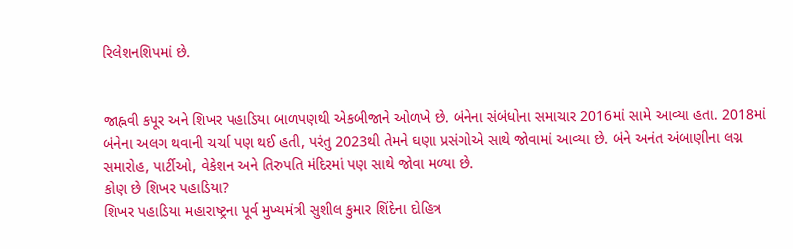રિલેશનશિપમાં છે.


જાહ્નવી કપૂર અને શિખર પહાડિયા બાળપણથી એકબીજાને ઓળખે છે. બંનેના સંબંધોના સમાચાર 2016માં સામે આવ્યા હતા. 2018માં બંનેના અલગ થવાની ચર્ચા પણ થઈ હતી, પરંતુ 2023થી તેમને ઘણા પ્રસંગોએ સાથે જોવામાં આવ્યા છે. બંને અનંત અંબાણીના લગ્ન સમારોહ, પાર્ટીઓ, વેકેશન અને તિરુપતિ મંદિરમાં પણ સાથે જોવા મળ્યા છે.
કોણ છે શિખર પહાડિયા?
શિખર પહાડિયા મહારાષ્ટ્રના પૂર્વ મુખ્યમંત્રી સુશીલ કુમાર શિંદેના દોહિત્ર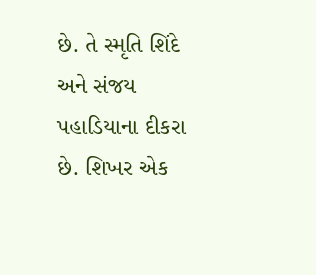છે. તે સ્મૃતિ શિંદે અને સંજય પહાડિયાના દીકરા છે. શિખર એક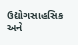ઉદ્યોગસાહસિક અને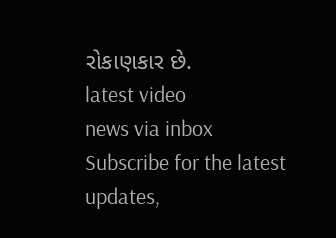રોકાણકાર છે.
latest video
news via inbox
Subscribe for the latest updates,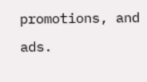promotions, and ads.